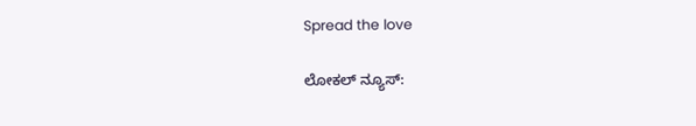Spread the love

ಲೋಕಲ್ ನ್ಯೂಸ್: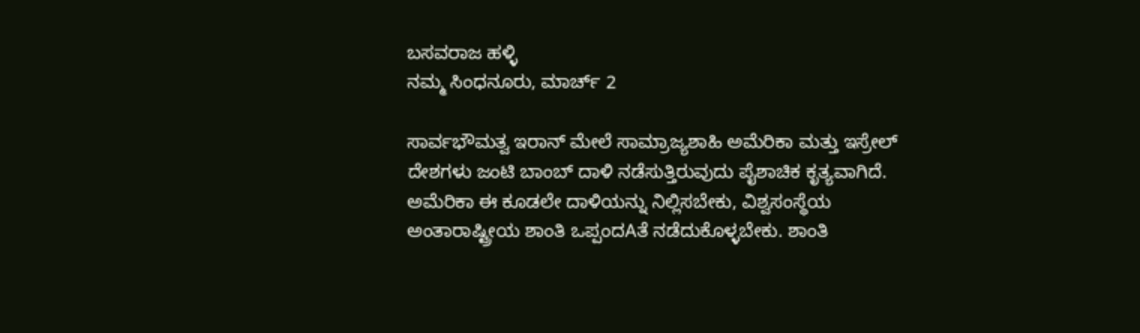ಬಸವರಾಜ ಹಳ್ಳಿ
ನಮ್ಮ ಸಿಂಧನೂರು, ಮಾರ್ಚ್ 2

ಸಾರ್ವಭೌಮತ್ವ ಇರಾನ್ ಮೇಲೆ ಸಾಮ್ರಾಜ್ಯಶಾಹಿ ಅಮೆರಿಕಾ ಮತ್ತು ಇಸ್ರೇಲ್ ದೇಶಗಳು ಜಂಟಿ ಬಾಂಬ್ ದಾಳಿ ನಡೆಸುತ್ತಿರುವುದು ಪೈಶಾಚಿಕ ಕೃತ್ಯವಾಗಿದೆ. ಅಮೆರಿಕಾ ಈ ಕೂಡಲೇ ದಾಳಿಯನ್ನು ನಿಲ್ಲಿಸಬೇಕು, ವಿಶ್ವಸಂಸ್ಥೆಯ ಅಂತಾರಾಷ್ಟ್ರೀಯ ಶಾಂತಿ ಒಪ್ಪಂದAತೆ ನಡೆದುಕೊಳ್ಳಬೇಕು. ಶಾಂತಿ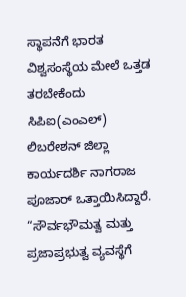ಸ್ಥಾಪನೆಗೆ ಭಾರತ ವಿಶ್ವಸಂಸ್ಥೆಯ ಮೇಲೆ ಒತ್ತಡ ತರಬೇಕೆಂದು ಸಿಪಿಐ(ಎಂಎಲ್) ಲಿಬರೇಶನ್ ಜಿಲ್ಲಾ ಕಾರ್ಯದರ್ಶಿ ನಾಗರಾಜ ಪೂಜಾರ್ ಒತ್ತಾಯಿಸಿದ್ದಾರೆ.
“ಸೌರ್ವಭೌಮತ್ವ ಮತ್ತು ಪ್ರಜಾಪ್ರಭುತ್ವ ವ್ಯವಸ್ಥೆಗೆ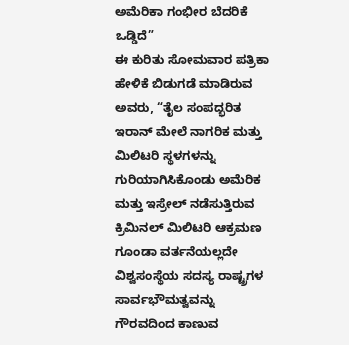ಅಮೆರಿಕಾ ಗಂಭೀರ ಬೆದರಿಕೆ ಒಡ್ಡಿದೆ”
ಈ ಕುರಿತು ಸೋಮವಾರ ಪತ್ರಿಕಾ ಹೇಳಿಕೆ ಬಿಡುಗಡೆ ಮಾಡಿರುವ ಅವರು, “ತೈಲ ಸಂಪದ್ಭರಿತ ಇರಾನ್ ಮೇಲೆ ನಾಗರಿಕ ಮತ್ತು ಮಿಲಿಟರಿ ಸ್ಥಳಗಳನ್ನು ಗುರಿಯಾಗಿಸಿಕೊಂಡು ಅಮೆರಿಕ ಮತ್ತು ಇಸ್ರೇಲ್ ನಡೆಸುತ್ತಿರುವ ಕ್ರಿಮಿನಲ್ ಮಿಲಿಟರಿ ಆಕ್ರಮಣ ಗೂಂಡಾ ವರ್ತನೆಯಲ್ಲದೇ ವಿಶ್ವಸಂಸ್ಥೆಯ ಸದಸ್ಯ ರಾಷ್ಟ್ರಗಳ ಸಾರ್ವಭೌಮತ್ವವನ್ನು ಗೌರವದಿಂದ ಕಾಣುವ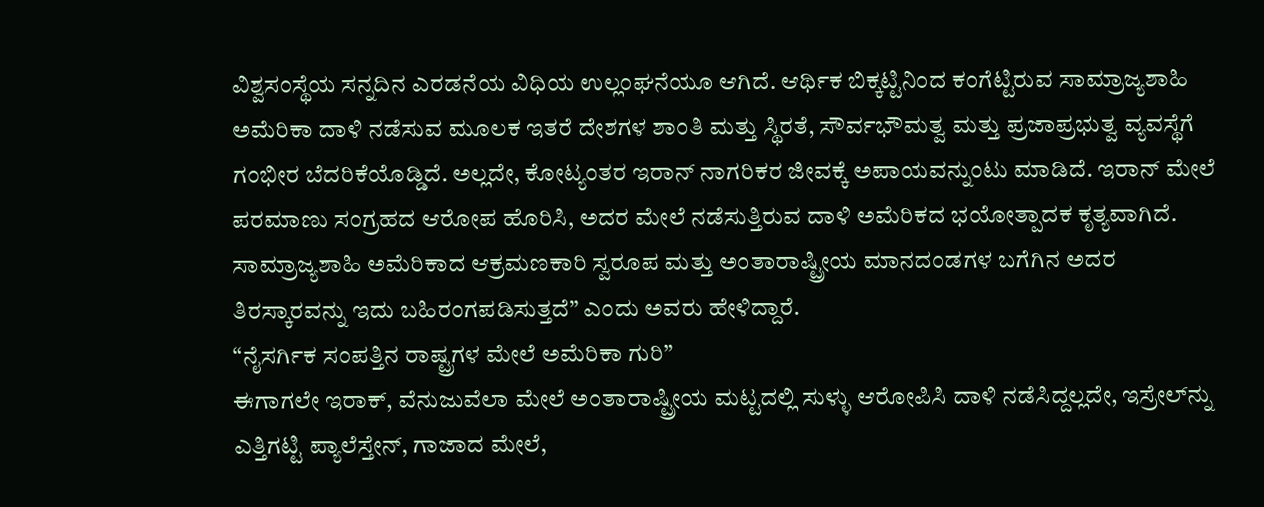ವಿಶ್ವಸಂಸ್ಥೆಯ ಸನ್ನದಿನ ಎರಡನೆಯ ವಿಧಿಯ ಉಲ್ಲಂಘನೆಯೂ ಆಗಿದೆ. ಆರ್ಥಿಕ ಬಿಕ್ಕಟ್ಟಿನಿಂದ ಕಂಗೆಟ್ಟಿರುವ ಸಾಮ್ರಾಜ್ಯಶಾಹಿ ಅಮೆರಿಕಾ ದಾಳಿ ನಡೆಸುವ ಮೂಲಕ ಇತರೆ ದೇಶಗಳ ಶಾಂತಿ ಮತ್ತು ಸ್ಥಿರತೆ, ಸೌರ್ವಭೌಮತ್ವ ಮತ್ತು ಪ್ರಜಾಪ್ರಭುತ್ವ ವ್ಯವಸ್ಥೆಗೆ ಗಂಭೀರ ಬೆದರಿಕೆಯೊಡ್ಡಿದೆ. ಅಲ್ಲದೇ, ಕೋಟ್ಯಂತರ ಇರಾನ್ ನಾಗರಿಕರ ಜೀವಕ್ಕೆ ಅಪಾಯವನ್ನುಂಟು ಮಾಡಿದೆ. ಇರಾನ್ ಮೇಲೆ ಪರಮಾಣು ಸಂಗ್ರಹದ ಆರೋಪ ಹೊರಿಸಿ, ಅದರ ಮೇಲೆ ನಡೆಸುತ್ತಿರುವ ದಾಳಿ ಅಮೆರಿಕದ ಭಯೋತ್ಪಾದಕ ಕೃತ್ಯವಾಗಿದೆ. ಸಾಮ್ರಾಜ್ಯಶಾಹಿ ಅಮೆರಿಕಾದ ಆಕ್ರಮಣಕಾರಿ ಸ್ವರೂಪ ಮತ್ತು ಅಂತಾರಾಷ್ಟ್ರೀಯ ಮಾನದಂಡಗಳ ಬಗೆಗಿನ ಅದರ ತಿರಸ್ಕಾರವನ್ನು ಇದು ಬಹಿರಂಗಪಡಿಸುತ್ತದೆ” ಎಂದು ಅವರು ಹೇಳಿದ್ದಾರೆ.
“ನೈಸರ್ಗಿಕ ಸಂಪತ್ತಿನ ರಾಷ್ಟ್ರಗಳ ಮೇಲೆ ಅಮೆರಿಕಾ ಗುರಿ”
ಈಗಾಗಲೇ ಇರಾಕ್, ವೆನುಜುವೆಲಾ ಮೇಲೆ ಅಂತಾರಾಷ್ಟ್ರೀಯ ಮಟ್ಟದಲ್ಲಿ ಸುಳ್ಳು ಆರೋಪಿಸಿ ದಾಳಿ ನಡೆಸಿದ್ದಲ್ಲದೇ, ಇಸ್ರೇಲ್‌ನ್ನು ಎತ್ತಿಗಟ್ಟಿ ಪ್ಯಾಲೆಸ್ತೇನ್, ಗಾಜಾದ ಮೇಲೆ,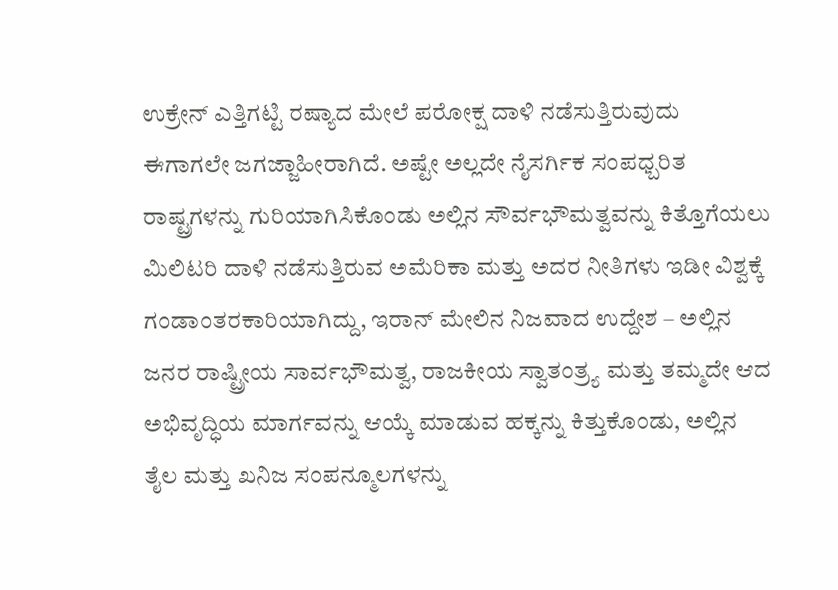ಉಕ್ರೇನ್ ಎತ್ತಿಗಟ್ಟಿ ರಷ್ಯಾದ ಮೇಲೆ ಪರೋಕ್ಷ ದಾಳಿ ನಡೆಸುತ್ತಿರುವುದು ಈಗಾಗಲೇ ಜಗಜ್ಜಾಹೀರಾಗಿದೆ. ಅಷ್ಟೇ ಅಲ್ಲದೇ ನೈಸರ್ಗಿಕ ಸಂಪಧ್ಬರಿತ ರಾಷ್ಟ್ರಗಳನ್ನು ಗುರಿಯಾಗಿಸಿಕೊಂಡು ಅಲ್ಲಿನ ಸೌರ್ವಭೌಮತ್ವವನ್ನು ಕಿತ್ತೊಗೆಯಲು ಮಿಲಿಟರಿ ದಾಳಿ ನಡೆಸುತ್ತಿರುವ ಅಮೆರಿಕಾ ಮತ್ತು ಅದರ ನೀತಿಗಳು ಇಡೀ ವಿಶ್ವಕ್ಕೆ ಗಂಡಾಂತರಕಾರಿಯಾಗಿದ್ದು, ಇರಾನ್ ಮೇಲಿನ ನಿಜವಾದ ಉದ್ದೇಶ – ಅಲ್ಲಿನ ಜನರ ರಾಷ್ಟ್ರೀಯ ಸಾರ್ವಭೌಮತ್ವ, ರಾಜಕೀಯ ಸ್ವಾತಂತ್ರ‍್ಯ ಮತ್ತು ತಮ್ಮದೇ ಆದ ಅಭಿವೃದ್ಧಿಯ ಮಾರ್ಗವನ್ನು ಆಯ್ಕೆ ಮಾಡುವ ಹಕ್ಕನ್ನು ಕಿತ್ತುಕೊಂಡು, ಅಲ್ಲಿನ ತೈಲ ಮತ್ತು ಖನಿಜ ಸಂಪನ್ಮೂಲಗಳನ್ನು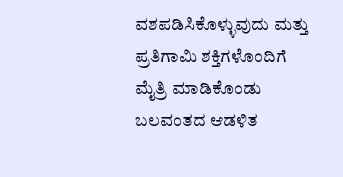ವಶಪಡಿಸಿಕೊಳ್ಳುವುದು ಮತ್ತು ಪ್ರತಿಗಾಮಿ ಶಕ್ತಿಗಳೊಂದಿಗೆ ಮೈತ್ರಿ ಮಾಡಿಕೊಂಡು ಬಲವಂತದ ಆಡಳಿತ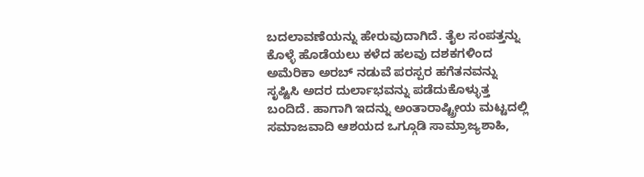ಬದಲಾವಣೆಯನ್ನು ಹೇರುವುದಾಗಿದೆ. ತೈಲ ಸಂಪತ್ತನ್ನು ಕೊಳ್ಳೆ ಹೊಡೆಯಲು ಕಳೆದ ಹಲವು ದಶಕಗಳಿಂದ ಅಮೆರಿಕಾ ಅರಬ್ ನಡುವೆ ಪರಸ್ಪರ ಹಗೆತನವನ್ನು ಸೃಷ್ಟಿಸಿ ಅದರ ದುರ್ಲಾಭವನ್ನು ಪಡೆದುಕೊಳ್ಳುತ್ತ ಬಂದಿದೆ. ಹಾಗಾಗಿ ಇದನ್ನು ಅಂತಾರಾಷ್ಟ್ರೀಯ ಮಟ್ಟದಲ್ಲಿ ಸಮಾಜವಾದಿ ಆಶಯದ ಒಗ್ಗೂಡಿ ಸಾಮ್ರಾಜ್ಯಶಾಹಿ,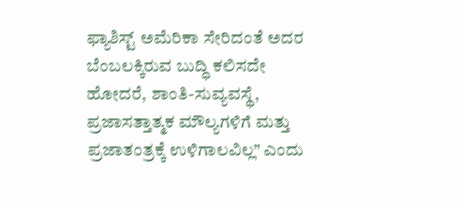ಫ್ಯಾಶಿಸ್ಟ್ ಅಮೆರಿಕಾ ಸೇರಿದಂತೆ ಅದರ ಬೆಂಬಲಕ್ಕಿರುವ ಬುದ್ಧಿ ಕಲಿಸದೇ ಹೋದರೆ, ಶಾಂತಿ-ಸುವ್ಯವಸ್ಥೆ, ಪ್ರಜಾಸತ್ತಾತ್ಮಕ ಮೌಲ್ಯಗಳಿಗೆ ಮತ್ತು ಪ್ರಜಾತಂತ್ರಕ್ಕೆ ಉಳಿಗಾಲವಿಲ್ಲ” ಎಂದು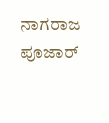ನಾಗರಾಜ ಪೂಜಾರ್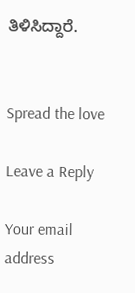ತಿಳಿಸಿದ್ದಾರೆ.


Spread the love

Leave a Reply

Your email address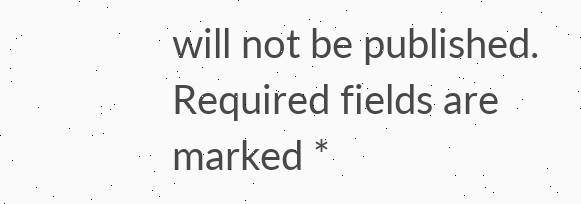will not be published. Required fields are marked *